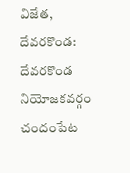విజేత, దేవరకొండ: దేవరకొండ నియోజకవర్గం చందంపేట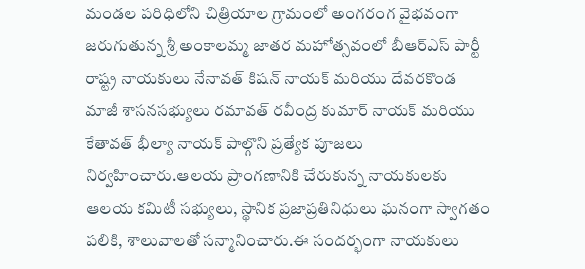మండల పరిధిలోని చిత్రియాల గ్రామంలో అంగరంగ వైభవంగా జరుగుతున్న శ్రీ అంకాలమ్మ జాతర మహోత్సవంలో బీఆర్ఎస్ పార్టీ రాష్ట్ర నాయకులు నేనావత్ కిషన్ నాయక్ మరియు దేవరకొండ మాజీ శాసనసభ్యులు రమావత్ రవీంద్ర కుమార్ నాయక్ మరియు కేతావత్ భీల్యా నాయక్ పాల్గొని ప్రత్యేక పూజలు నిర్వహించారు.ఆలయ ప్రాంగణానికి చేరుకున్న నాయకులకు ఆలయ కమిటీ సభ్యులు, స్థానిక ప్రజాప్రతినిధులు ఘనంగా స్వాగతం పలికి, శాలువాలతో సన్మానించారు.ఈ సందర్భంగా నాయకులు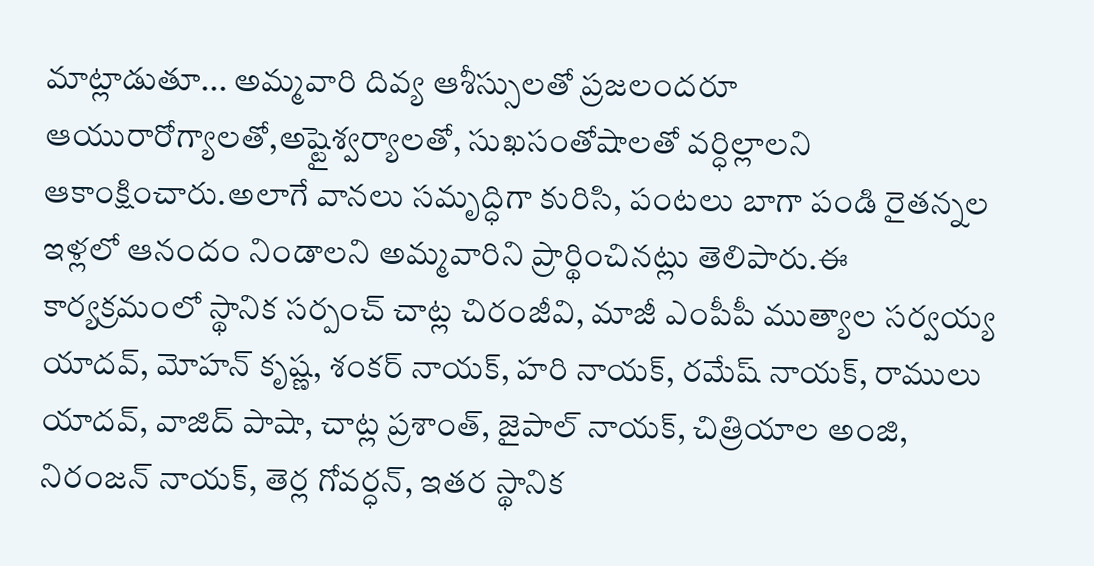మాట్లాడుతూ... అమ్మవారి దివ్య ఆశీస్సులతో ప్రజలందరూ ఆయురారోగ్యాలతో,అష్టైశ్వర్యాలతో, సుఖసంతోషాలతో వర్ధిల్లాలని ఆకాంక్షించారు.అలాగే వానలు సమృద్ధిగా కురిసి, పంటలు బాగా పండి రైతన్నల ఇళ్లలో ఆనందం నిండాలని అమ్మవారిని ప్రార్థించినట్లు తెలిపారు.ఈ కార్యక్రమంలో స్థానిక సర్పంచ్ చాట్ల చిరంజీవి, మాజీ ఎంపీపీ ముత్యాల సర్వయ్య యాదవ్, మోహన్ కృష్ణ, శంకర్ నాయక్, హరి నాయక్, రమేష్ నాయక్, రాములు యాదవ్, వాజిద్ పాషా, చాట్ల ప్రశాంత్, జైపాల్ నాయక్, చిత్రియాల అంజి, నిరంజన్ నాయక్, తెర్ల గోవర్ధన్, ఇతర స్థానిక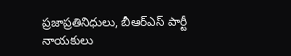ప్రజాప్రతినిధులు, బీఆర్ఎస్ పార్టీ నాయకులు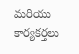మరియు కార్యకర్తలు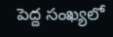పెద్ద సంఖ్యలో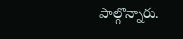పాల్గొన్నారు.